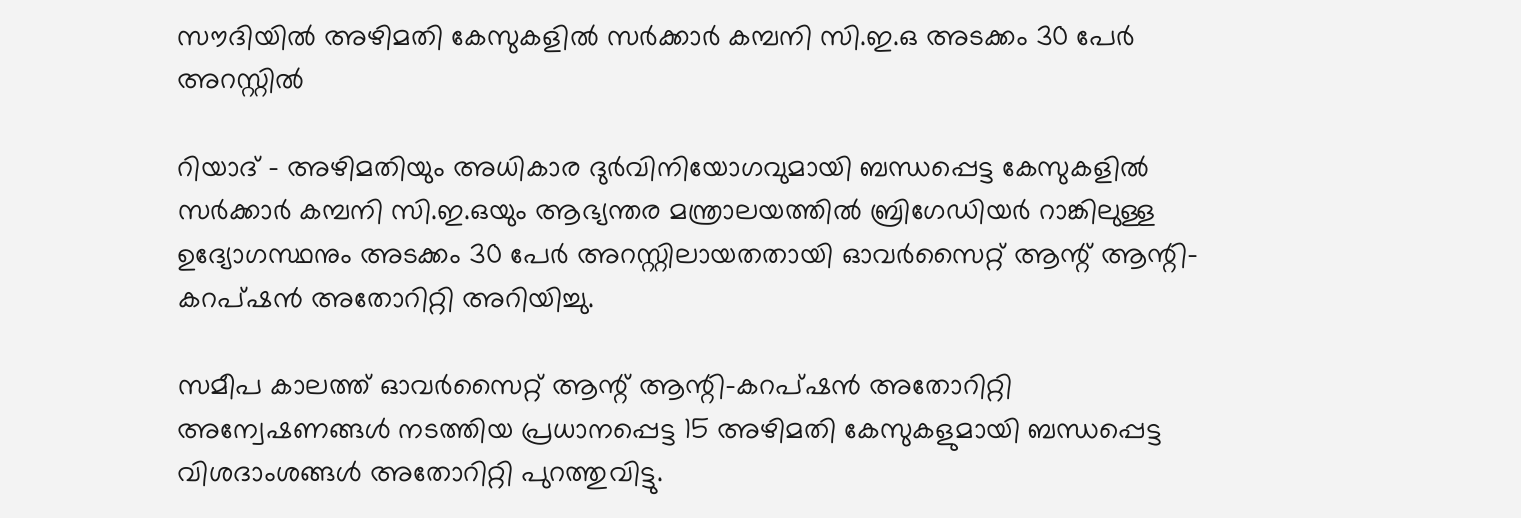സൗദിയില്‍ അഴിമതി കേസുകളില്‍ സര്‍ക്കാര്‍ കമ്പനി സി.ഇ.ഒ അടക്കം 30 പേര്‍ അറസ്റ്റില്‍

റിയാദ് - അഴിമതിയും അധികാര ദുര്‍വിനിയോഗവുമായി ബന്ധപ്പെട്ട കേസുകളില്‍ സര്‍ക്കാര്‍ കമ്പനി സി.ഇ.ഒയും ആഭ്യന്തര മന്ത്രാലയത്തില്‍ ബ്രിഗേഡിയര്‍ റാങ്കിലുള്ള ഉദ്യോഗസ്ഥനും അടക്കം 30 പേര്‍ അറസ്റ്റിലായതതായി ഓവര്‍സൈറ്റ് ആന്റ് ആന്റി-കറപ്ഷന്‍ അതോറിറ്റി അറിയിച്ചു.

സമീപ കാലത്ത് ഓവര്‍സൈറ്റ് ആന്റ് ആന്റി-കറപ്ഷന്‍ അതോറിറ്റി അന്വേഷണങ്ങള്‍ നടത്തിയ പ്രധാനപ്പെട്ട 15 അഴിമതി കേസുകളുമായി ബന്ധപ്പെട്ട വിശദാംശങ്ങള്‍ അതോറിറ്റി പുറത്തുവിട്ടു.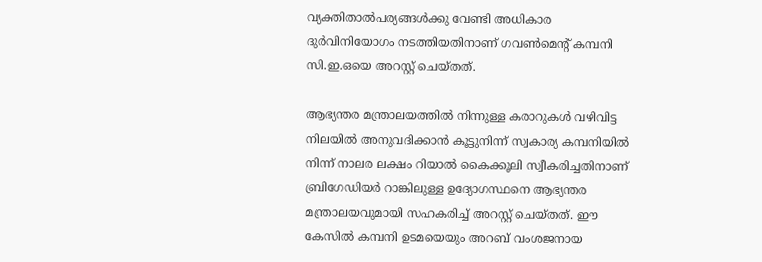വ്യക്തിതാല്‍പര്യങ്ങള്‍ക്കു വേണ്ടി അധികാര ദുര്‍വിനിയോഗം നടത്തിയതിനാണ് ഗവണ്‍മെന്റ് കമ്പനി സി.ഇ.ഒയെ അറസ്റ്റ് ചെയ്തത്.

ആഭ്യന്തര മന്ത്രാലയത്തില്‍ നിന്നുള്ള കരാറുകള്‍ വഴിവിട്ട നിലയില്‍ അനുവദിക്കാന്‍ കൂട്ടുനിന്ന് സ്വകാര്യ കമ്പനിയില്‍ നിന്ന് നാലര ലക്ഷം റിയാല്‍ കൈക്കൂലി സ്വീകരിച്ചതിനാണ് ബ്രിഗേഡിയര്‍ റാങ്കിലുള്ള ഉദ്യോഗസ്ഥനെ ആഭ്യന്തര മന്ത്രാലയവുമായി സഹകരിച്ച് അറസ്റ്റ് ചെയ്തത്. ഈ കേസില്‍ കമ്പനി ഉടമയെയും അറബ് വംശജനായ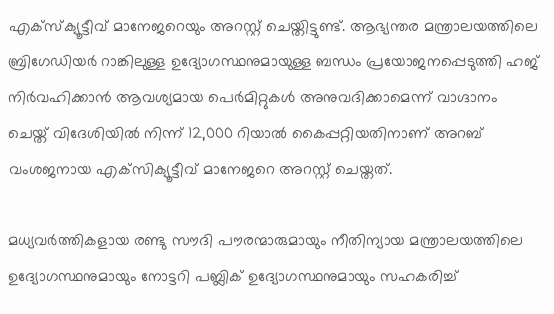എക്‌സ്‌ക്യൂട്ടീവ് മാനേജറെയും അറസ്റ്റ് ചെയ്തിട്ടുണ്ട്. ആഭ്യന്തര മന്ത്രാലയത്തിലെ ബ്രിഗേഡിയര്‍ റാങ്കിലുള്ള ഉദ്യോഗസ്ഥനുമായുള്ള ബന്ധം പ്രയോജനപ്പെടുത്തി ഹജ് നിര്‍വഹിക്കാന്‍ ആവശ്യമായ പെര്‍മിറ്റുകള്‍ അനുവദിക്കാമെന്ന് വാഗ്ദാനം ചെയ്ത് വിദേശിയില്‍ നിന്ന് 12,000 റിയാല്‍ കൈപ്പറ്റിയതിനാണ് അറബ് വംശജനായ എക്‌സിക്യൂട്ടീവ് മാനേജറെ അറസ്റ്റ് ചെയ്തത്.

മധ്യവര്‍ത്തികളായ രണ്ടു സൗദി പൗരന്മാരുമായും നീതിന്യായ മന്ത്രാലയത്തിലെ ഉദ്യോഗസ്ഥനുമായും നോട്ടറി പബ്ലിക് ഉദ്യോഗസ്ഥനുമായും സഹകരിച്ച്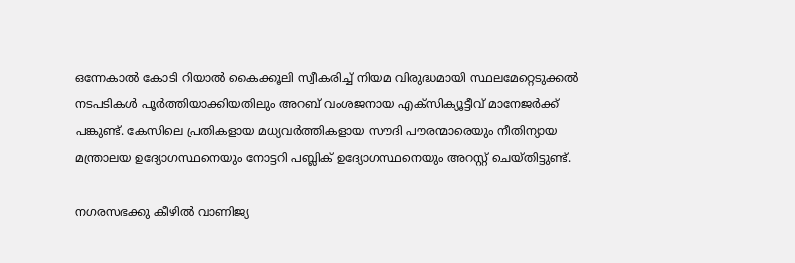ഒന്നേകാല്‍ കോടി റിയാല്‍ കൈക്കൂലി സ്വീകരിച്ച് നിയമ വിരുദ്ധമായി സ്ഥലമേറ്റെടുക്കല്‍ നടപടികള്‍ പൂര്‍ത്തിയാക്കിയതിലും അറബ് വംശജനായ എക്‌സിക്യൂട്ടീവ് മാനേജര്‍ക്ക് പങ്കുണ്ട്. കേസിലെ പ്രതികളായ മധ്യവര്‍ത്തികളായ സൗദി പൗരന്മാരെയും നീതിന്യായ മന്ത്രാലയ ഉദ്യോഗസ്ഥനെയും നോട്ടറി പബ്ലിക് ഉദ്യോഗസ്ഥനെയും അറസ്റ്റ് ചെയ്തിട്ടുണ്ട്.

നഗരസഭക്കു കീഴില്‍ വാണിജ്യ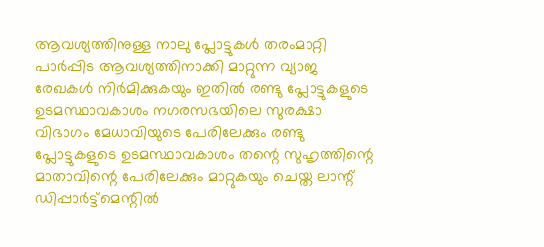ആവശ്യത്തിനുള്ള നാലു പ്ലോട്ടുകള്‍ തരംമാറ്റി പാര്‍പ്പിട ആവശ്യത്തിനാക്കി മാറ്റുന്ന വ്യാജ രേഖകള്‍ നിര്‍മിക്കുകയും ഇതില്‍ രണ്ടു പ്ലോട്ടുകളുടെ ഉടമസ്ഥാവകാശം നഗരസഭയിലെ സുരക്ഷാ വിഭാഗം മേധാവിയുടെ പേരിലേക്കും രണ്ടു പ്ലോട്ടുകളുടെ ഉടമസ്ഥാവകാശം തന്റെ സുഹൃത്തിന്റെ മാതാവിന്റെ പേരിലേക്കും മാറ്റുകയും ചെയ്ത ലാന്റ് ഡിപ്പാര്‍ട്ട്‌മെന്റില്‍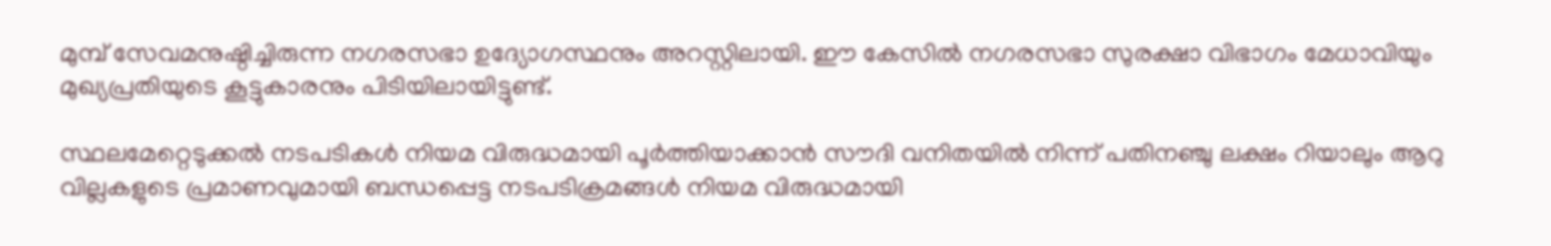മുമ്പ് സേവമനുഷ്ഠിച്ചിരുന്ന നഗരസഭാ ഉദ്യോഗസ്ഥനും അറസ്റ്റിലായി. ഈ കേസില്‍ നഗരസഭാ സുരക്ഷാ വിഭാഗം മേധാവിയും മുഖ്യപ്രതിയുടെ കൂട്ടുകാരനും പിടിയിലായിട്ടുണ്ട്.

സ്ഥലമേറ്റെടുക്കല്‍ നടപടികള്‍ നിയമ വിരുദ്ധമായി പൂര്‍ത്തിയാക്കാന്‍ സൗദി വനിതയില്‍ നിന്ന് പതിനഞ്ചു ലക്ഷം റിയാലും ആറു വില്ലകളുടെ പ്രമാണവുമായി ബന്ധപ്പെട്ട നടപടിക്രമങ്ങള്‍ നിയമ വിരുദ്ധമായി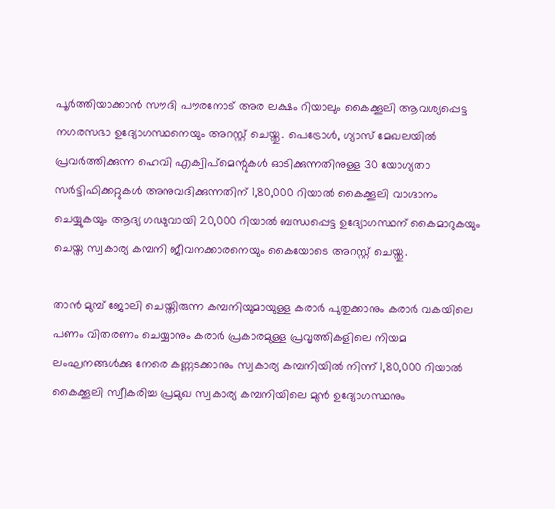പൂര്‍ത്തിയാക്കാന്‍ സൗദി പൗരനോട് അര ലക്ഷം റിയാലും കൈക്കൂലി ആവശ്യപ്പെട്ട നഗരസഭാ ഉദ്യോഗസ്ഥനെയും അറസ്റ്റ് ചെയ്തു. പെട്രോള്‍, ഗ്യാസ് മേഖലയില്‍ പ്രവര്‍ത്തിക്കുന്ന ഹെവി എക്വിപ്‌മെന്റുകള്‍ ഓടിക്കുന്നതിനുള്ള 30 യോഗ്യതാ സര്‍ട്ടിഫിക്കറ്റുകള്‍ അനുവദിക്കുന്നതിന് 1,80,000 റിയാല്‍ കൈക്കൂലി വാഗ്ദാനം ചെയ്യുകയും ആദ്യ ഗഢുവായി 20,000 റിയാല്‍ ബന്ധപ്പെട്ട ഉദ്യോഗസ്ഥന് കൈമാറുകയും ചെയ്ത സ്വകാര്യ കമ്പനി ജീവനക്കാരനെയും കൈയോടെ അറസ്റ്റ് ചെയ്തു.

താന്‍ മുമ്പ് ജോലി ചെയ്തിരുന്ന കമ്പനിയുമായുള്ള കരാര്‍ പുതുക്കാനും കരാര്‍ വകയിലെ പണം വിതരണം ചെയ്യാനും കരാര്‍ പ്രകാരമുള്ള പ്രവൃത്തികളിലെ നിയമ ലംഘനങ്ങള്‍ക്കു നേരെ കണ്ണടക്കാനും സ്വകാര്യ കമ്പനിയില്‍ നിന്ന് 1,80,000 റിയാല്‍ കൈക്കൂലി സ്വീകരിച്ച പ്രമുഖ സ്വകാര്യ കമ്പനിയിലെ മുന്‍ ഉദ്യോഗസ്ഥനും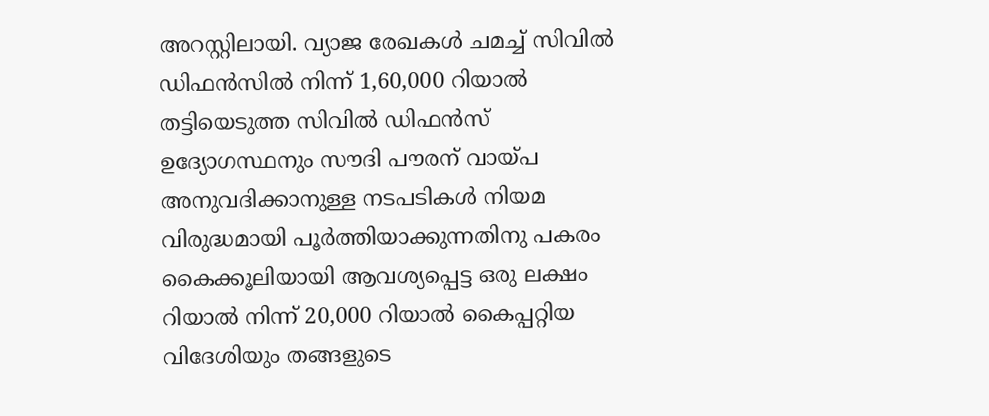അറസ്റ്റിലായി. വ്യാജ രേഖകള്‍ ചമച്ച് സിവില്‍ ഡിഫന്‍സില്‍ നിന്ന് 1,60,000 റിയാല്‍ തട്ടിയെടുത്ത സിവില്‍ ഡിഫന്‍സ് ഉദ്യോഗസ്ഥനും സൗദി പൗരന് വായ്പ അനുവദിക്കാനുള്ള നടപടികള്‍ നിയമ വിരുദ്ധമായി പൂര്‍ത്തിയാക്കുന്നതിനു പകരം കൈക്കൂലിയായി ആവശ്യപ്പെട്ട ഒരു ലക്ഷം റിയാല്‍ നിന്ന് 20,000 റിയാല്‍ കൈപ്പറ്റിയ വിദേശിയും തങ്ങളുടെ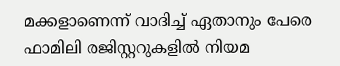മക്കളാണെന്ന് വാദിച്ച് ഏതാനും പേരെ ഫാമിലി രജിസ്റ്ററുകളില്‍ നിയമ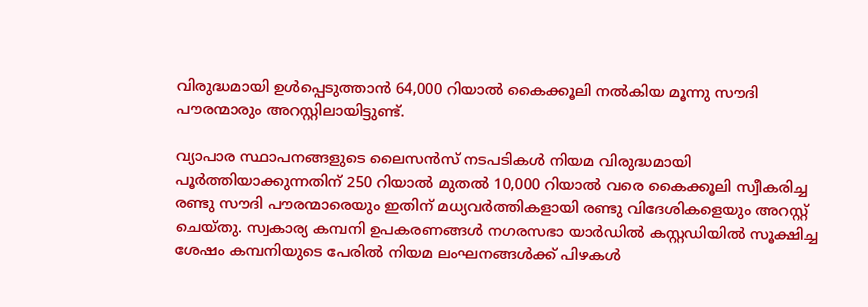വിരുദ്ധമായി ഉള്‍പ്പെടുത്താന്‍ 64,000 റിയാല്‍ കൈക്കൂലി നല്‍കിയ മൂന്നു സൗദി പൗരന്മാരും അറസ്റ്റിലായിട്ടുണ്ട്.

വ്യാപാര സ്ഥാപനങ്ങളുടെ ലൈസന്‍സ് നടപടികള്‍ നിയമ വിരുദ്ധമായി പൂര്‍ത്തിയാക്കുന്നതിന് 250 റിയാല്‍ മുതല്‍ 10,000 റിയാല്‍ വരെ കൈക്കൂലി സ്വീകരിച്ച രണ്ടു സൗദി പൗരന്മാരെയും ഇതിന് മധ്യവര്‍ത്തികളായി രണ്ടു വിദേശികളെയും അറസ്റ്റ് ചെയ്തു. സ്വകാര്യ കമ്പനി ഉപകരണങ്ങള്‍ നഗരസഭാ യാര്‍ഡില്‍ കസ്റ്റഡിയില്‍ സൂക്ഷിച്ച ശേഷം കമ്പനിയുടെ പേരില്‍ നിയമ ലംഘനങ്ങള്‍ക്ക് പിഴകള്‍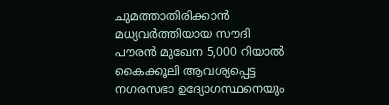ചുമത്താതിരിക്കാന്‍ മധ്യവര്‍ത്തിയായ സൗദി പൗരന്‍ മുഖേന 5,000 റിയാല്‍ കൈക്കൂലി ആവശ്യപ്പെട്ട നഗരസഭാ ഉദ്യോഗസ്ഥനെയും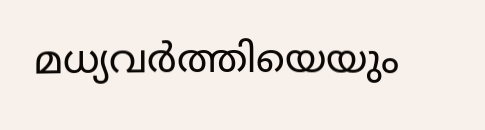മധ്യവര്‍ത്തിയെയും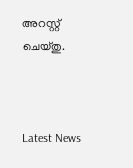അറസ്റ്റ് ചെയ്തു.



Latest News